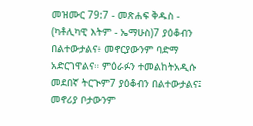መዝሙር 79:7 - መጽሐፍ ቅዱስ - (ካቶሊካዊ እትም - ኤማሁስ)7 ያዕቆብን በልተውታልና፥ መኖርያውንም ባድማ አድርገዋልና። ምዕራፉን ተመልከትአዲሱ መደበኛ ትርጒም7 ያዕቆብን በልተውታልና፤ መኖሪያ ቦታውንም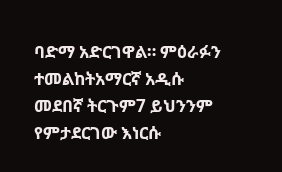ባድማ አድርገዋል። ምዕራፉን ተመልከትአማርኛ አዲሱ መደበኛ ትርጉም7 ይህንንም የምታደርገው እነርሱ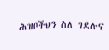ሕዝቦችህን ስለ ገደሉና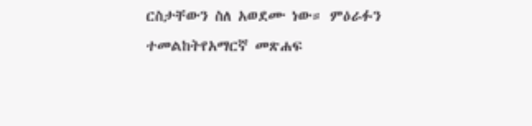ርስታቸውን ስለ አወደሙ ነው። ምዕራፉን ተመልከትየአማርኛ መጽሐፍ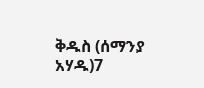ቅዱስ (ሰማንያ አሃዱ)7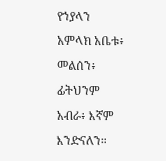የኀያላን አምላክ አቤቱ፥ መልሰን፥ ፊትህንም አብራ፥ እኛም እንድናለን።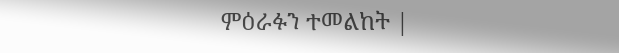ምዕራፉን ተመልከት |